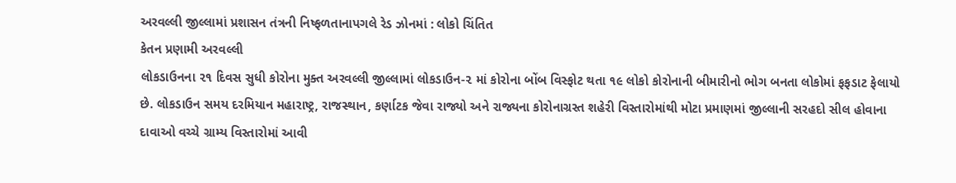અરવલ્લી જીલ્લામાં પ્રશાસન તંત્રની નિષ્ફળતાનાપગલે રેડ ઝોનમાં : લોકો ચિંતિત
કેતન પ્રણામી અરવલ્લી
લોકડાઉનના ૨૧ દિવસ સુધી કોરોના મુક્ત અરવલ્લી જીલ્લામાં લોકડાઉન-૨ માં કોરોના બોંબ વિસ્ફોટ થતા ૧૯ લોકો કોરોનાની બીમારીનો ભોગ બનતા લોકોમાં ફફડાટ ફેલાયો છે. લોકડાઉન સમય દરમિયાન મહારાષ્ટ્ર, રાજસ્થાન, કર્ણાટક જેવા રાજ્યો અને રાજ્યના કોરોનાગ્રસ્ત શહેરી વિસ્તારોમાંથી મોટા પ્રમાણમાં જીલ્લાની સરહદો સીલ હોવાના દાવાઓ વચ્ચે ગ્રામ્ય વિસ્તારોમાં આવી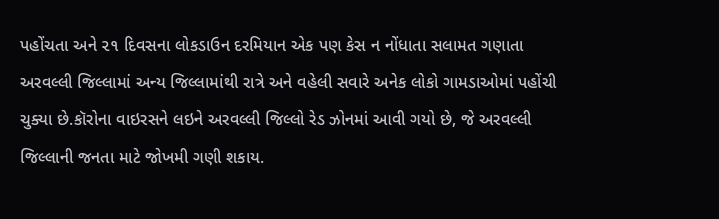પહોંચતા અને ૨૧ દિવસના લોકડાઉન દરમિયાન એક પણ કેસ ન નોંધાતા સલામત ગણાતા અરવલ્લી જિલ્લામાં અન્ય જિલ્લામાંથી રાત્રે અને વહેલી સવારે અનેક લોકો ગામડાઓમાં પહોંચી ચુક્યા છે.કૉરોના વાઇરસને લઇને અરવલ્લી જિલ્લો રેડ ઝોનમાં આવી ગયો છે, જે અરવલ્લી જિલ્લાની જનતા માટે જોખમી ગણી શકાય.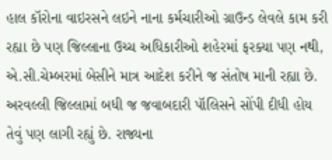હાલ કૉરોના વાઇરસને લઇને નાના કર્મચારીઓ ગ્રાઉન્ડ લેવલે કામ કરી રહ્યા છે પણ જિલ્લાના ઉચ્ચ અધિકારીઓ શહેરમાં ફરક્યા પણ નથી, એ.સી.ચેમ્બરમાં બેસીને માત્ર આદેશ કરીને જ સંતોષ માની રહ્યા છે.
અરવલ્લી જિલ્લામાં બધી જ જવાબદારી પૉલિસને સોંપી દીધી હોય તેવું પણ લાગી રહ્યું છે. રાજ્યના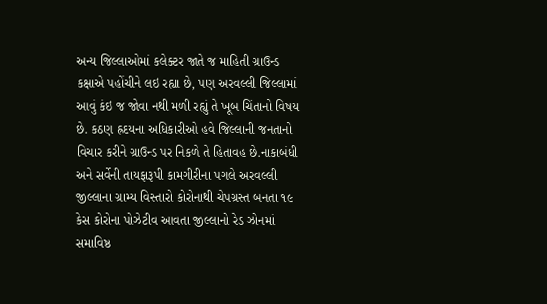અન્ય જિલ્લાઓમાં કલેક્ટર જાતે જ માહિતી ગ્રાઉન્ડ કક્ષાએ પહોંચીને લઇ રહ્યા છે, પણ અરવલ્લી જિલ્લામાં આવું કંઇ જ જોવા નથી મળી રહ્યું તે ખૂબ ચિંતાનો વિષય છે. કઠણ હ્રદયના અધિકારીઓ હવે જિલ્લાની જનતાનો વિચાર કરીને ગ્રાઉન્ડ પર નિકળે તે હિતાવહ છે.નાકાબંધી અને સર્વેની તાયફારૂપી કામગીરીના પગલે અરવલ્લી જીલ્લાના ગ્રામ્ય વિસ્તારો કોરોનાથી ચેપગ્રસ્ત બનતા ૧૯ કેસ કોરોના પોઝેટીવ આવતા જીલ્લાનો રેડ ઝોનમાં સમાવિષ્ઠ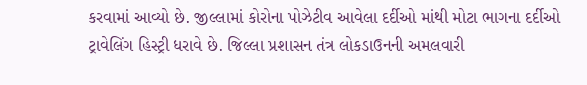કરવામાં આવ્યો છે. જીલ્લામાં કોરોના પોઝેટીવ આવેલા દર્દીઓ માંથી મોટા ભાગના દર્દીઓ ટ્રાવેલિંગ હિસ્ટ્રી ધરાવે છે. જિલ્લા પ્રશાસન તંત્ર લોકડાઉનની અમલવારી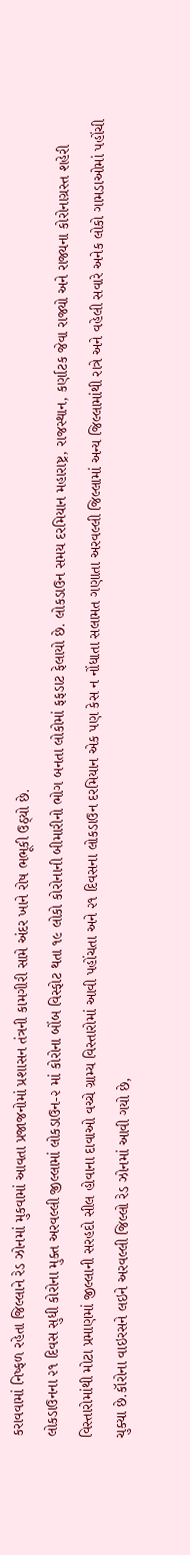કરાવવામાં નિષ્ફળ રહેતા જિલ્લાને રેડ ઝોનમાં મુકવામાં આવતા પ્રજાજનોમાં પ્રશાસન તંત્રની કામગીરી સામે અંદર ખાને રોષ ભભૂકી ઉઠ્યો છે.
લોકડાઉનના ૨૧ દિવસ સુધી કોરોના મુક્ત અરવલ્લી જીલ્લામાં લોકડાઉન-૨ માં કોરોના બોંબ વિસ્ફોટ થતા ૧૯ લોકો કોરોનાની બીમારીનો ભોગ બનતા લોકોમાં ફફડાટ ફેલાયો છે. લોકડાઉન સમય દરમિયાન મહારાષ્ટ્ર, રાજસ્થાન, કર્ણાટક જેવા રાજ્યો અને રાજ્યના કોરોનાગ્રસ્ત શહેરી વિસ્તારોમાંથી મોટા પ્રમાણમાં જીલ્લાની સરહદો સીલ હોવાના દાવાઓ વચ્ચે ગ્રામ્ય વિસ્તારોમાં આવી પહોંચતા અને ૨૧ દિવસના લોકડાઉન દરમિયાન એક પણ કેસ ન નોંધાતા સલામત ગણાતા અરવલ્લી જિલ્લામાં અન્ય જિલ્લામાંથી રાત્રે અને વહેલી સવારે અનેક લોકો ગામડાઓમાં પહોંચી ચુક્યા છે.કૉરોના વાઇરસને લઇને અરવલ્લી જિલ્લો રેડ ઝોનમાં આવી ગયો છે,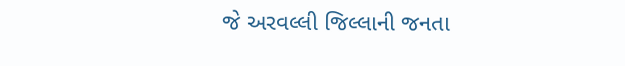જે અરવલ્લી જિલ્લાની જનતા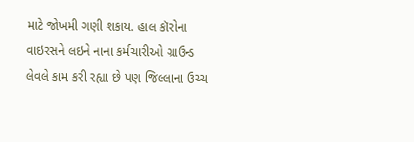માટે જોખમી ગણી શકાય. હાલ કૉરોના વાઇરસને લઇને નાના કર્મચારીઓ ગ્રાઉન્ડ લેવલે કામ કરી રહ્યા છે પણ જિલ્લાના ઉચ્ચ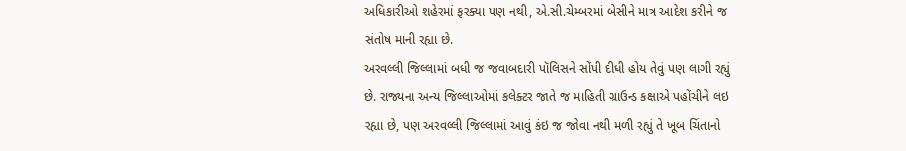અધિકારીઓ શહેરમાં ફરક્યા પણ નથી, એ.સી.ચેમ્બરમાં બેસીને માત્ર આદેશ કરીને જ સંતોષ માની રહ્યા છે.
અરવલ્લી જિલ્લામાં બધી જ જવાબદારી પૉલિસને સોંપી દીધી હોય તેવું પણ લાગી રહ્યું છે. રાજ્યના અન્ય જિલ્લાઓમાં કલેક્ટર જાતે જ માહિતી ગ્રાઉન્ડ કક્ષાએ પહોંચીને લઇ રહ્યા છે, પણ અરવલ્લી જિલ્લામાં આવું કંઇ જ જોવા નથી મળી રહ્યું તે ખૂબ ચિંતાનો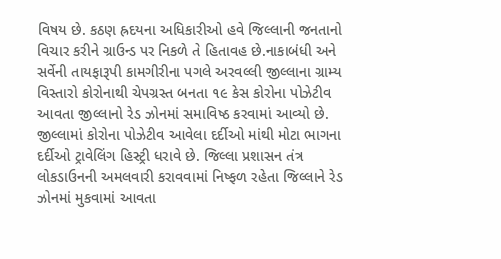વિષય છે. કઠણ હ્રદયના અધિકારીઓ હવે જિલ્લાની જનતાનો વિચાર કરીને ગ્રાઉન્ડ પર નિકળે તે હિતાવહ છે.નાકાબંધી અને સર્વેની તાયફારૂપી કામગીરીના પગલે અરવલ્લી જીલ્લાના ગ્રામ્ય વિસ્તારો કોરોનાથી ચેપગ્રસ્ત બનતા ૧૯ કેસ કોરોના પોઝેટીવ આવતા જીલ્લાનો રેડ ઝોનમાં સમાવિષ્ઠ કરવામાં આવ્યો છે. જીલ્લામાં કોરોના પોઝેટીવ આવેલા દર્દીઓ માંથી મોટા ભાગના દર્દીઓ ટ્રાવેલિંગ હિસ્ટ્રી ધરાવે છે. જિલ્લા પ્રશાસન તંત્ર લોકડાઉનની અમલવારી કરાવવામાં નિષ્ફળ રહેતા જિલ્લાને રેડ ઝોનમાં મુકવામાં આવતા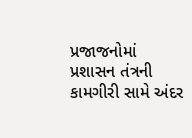પ્રજાજનોમાં પ્રશાસન તંત્રની કામગીરી સામે અંદર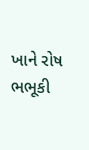ખાને રોષ ભભૂકી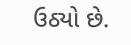ઉઠ્યો છે.